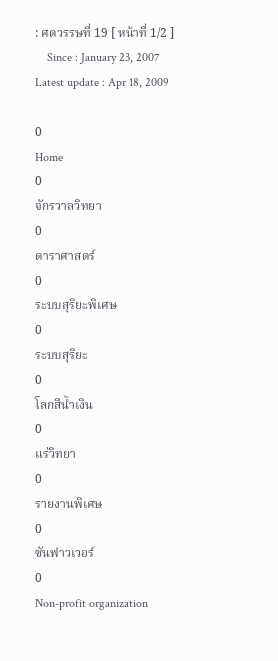: ศตวรรษที่ 19 [ หน้าที่ 1/2 ]
    Since : January 23, 2007                                                                                                                                Latest update : Apr 18, 2009

0
Home
0
จักรวาลวิทยา
0
ดาราศาสตร์
0
ระบบสุริยะพิเศษ
0
ระบบสุริยะ
0
โลกสีน้ำเงิน
0
แร่วิทยา
0
รายงานพิเศษ
0
ซันฟาวเวอร์
0
Non-profit organization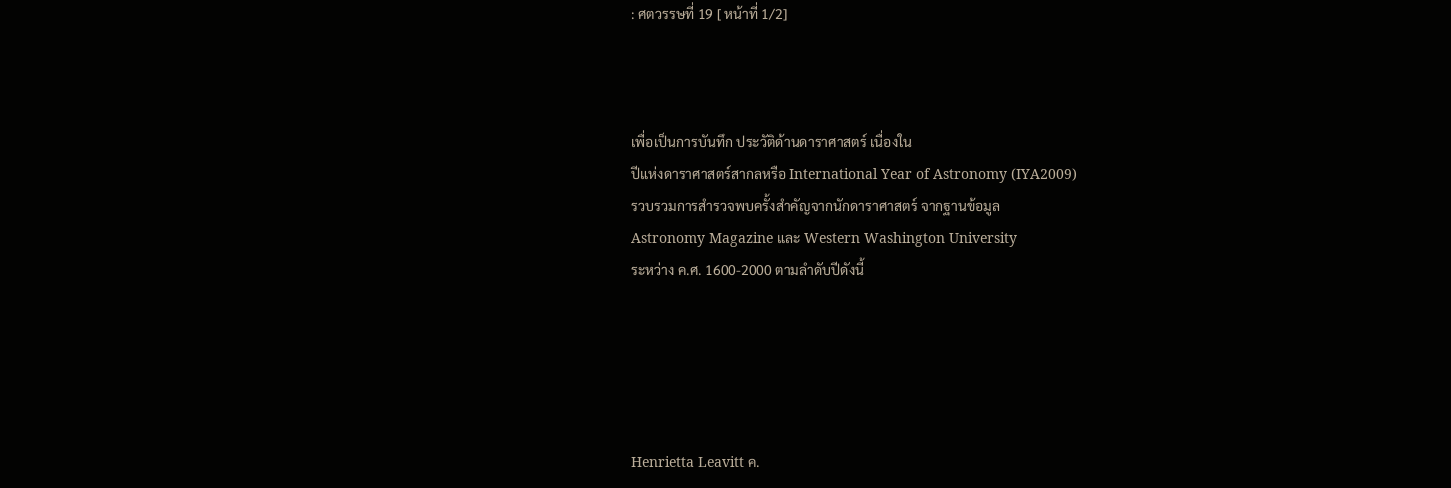: ศตวรรษที่ 19 [ หน้าที่ 1/2]



เพื่อเป็นการบันทึก ประวัติด้านดาราศาสตร์ เนื่องใน
ปีแห่งดาราศาสตร์สากลหรือ International Year of Astronomy (IYA2009)
รวบรวมการสำรวจพบครั้งสำคัญจากนักดาราศาสตร์ จากฐานข้อมูล
Astronomy Magazine และ Western Washington University
ระหว่าง ค.ศ. 1600-2000 ตามลำดับปีดังนี้





Henrietta Leavitt ค.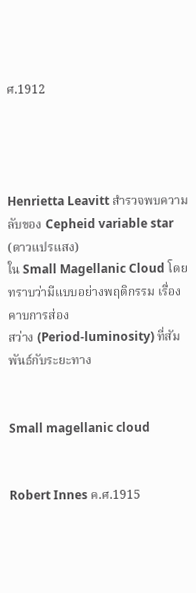ศ.1912




Henrietta Leavitt สำรวจพบความลับของ Cepheid variable star (ดาวแปรแสง)
ใน Small Magellanic Cloud โดยทราบว่ามีแบบอย่างพฤติกรรม เรื่องคาบการส่อง
สว่าง (Period-luminosity) ที่สัมพันธ์กับระยะทาง


Small magellanic cloud


Robert Innes ค.ศ.1915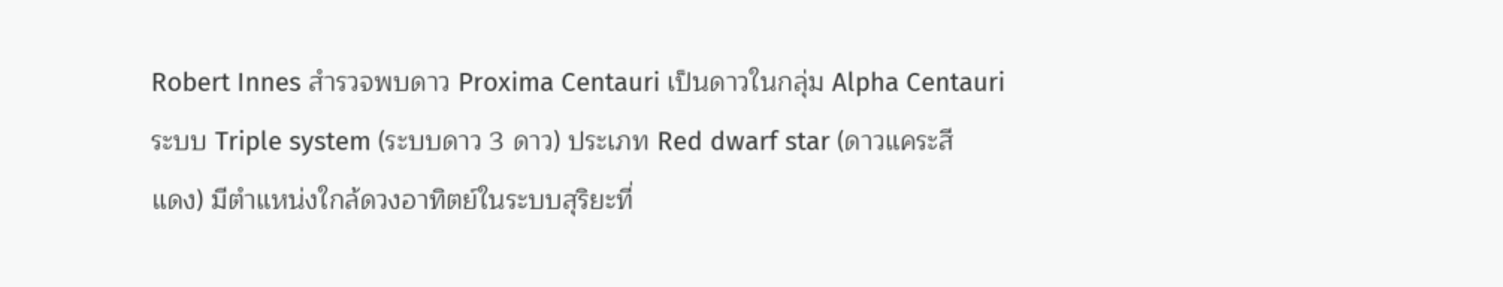Robert Innes สำรวจพบดาว Proxima Centauri เป็นดาวในกลุ่ม Alpha Centauri
ระบบ Triple system (ระบบดาว 3 ดาว) ประเภท Red dwarf star (ดาวแคระสี
แดง) มีตำแหน่งใกล้ดวงอาทิตย์ในระบบสุริยะที่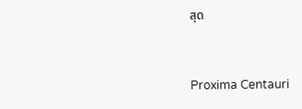สุด


Proxima Centauri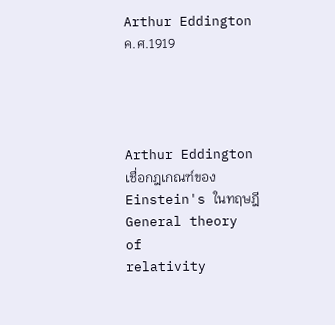Arthur Eddington ค.ศ.1919




Arthur Eddington เชื่อกฎเกณฑ์ของ Einstein's ในทฤษฎี General theory of
relativity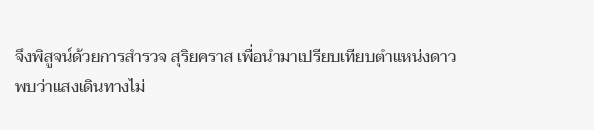จึงพิสูจน์ด้วยการสำรวจ สุริยคราส เพื่อนำมาเปรียบเทียบตำแหน่งดาว
พบว่าแสงเดินทางไม่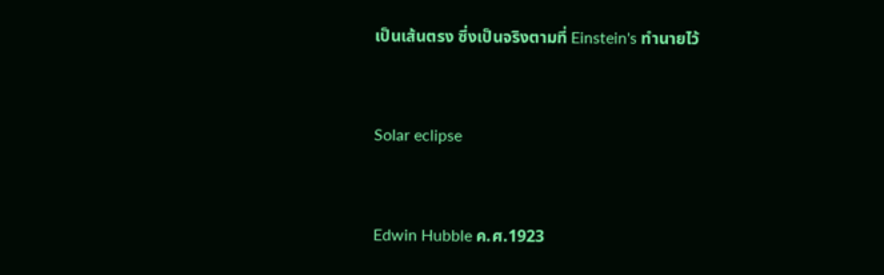เป็นเส้นตรง ซึ่งเป็นจริงตามที่ Einstein's ทำนายไว้


Solar eclipse


Edwin Hubble ค.ศ.1923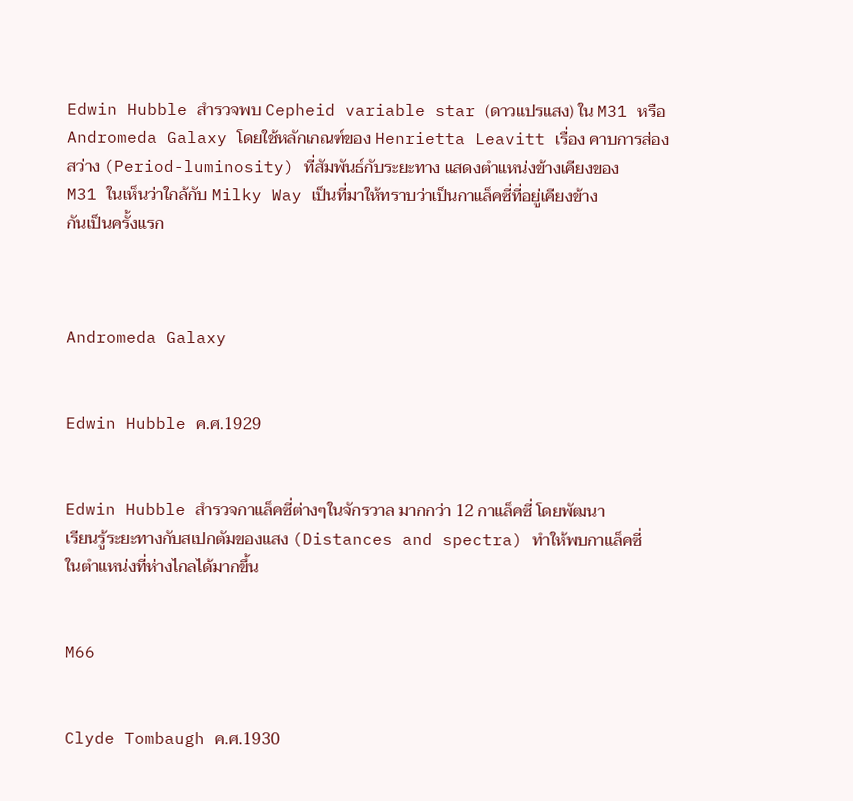Edwin Hubble สำรวจพบ Cepheid variable star (ดาวแปรแสง) ใน M31 หรือ
Andromeda Galaxy โดยใช้หลักเกณฑ์ของ Henrietta Leavitt เรื่อง คาบการส่อง
สว่าง (Period-luminosity) ที่สัมพันธ์กับระยะทาง แสดงตำแหน่งข้างเคียงของ
M31 ในเห็นว่าใกล้กับ Milky Way เป็นที่มาให้ทราบว่าเป็นกาแล็คซี่ที่อยู่เคียงข้าง
กันเป็นครั้งแรก



Andromeda Galaxy


Edwin Hubble ค.ศ.1929


Edwin Hubble สำรวจกาแล็คซี่ต่างๆในจักรวาล มากกว่า 12 กาแล็คซี่ โดยพัฒนา
เรียนรู้ระยะทางกับสเปกตัมของแสง (Distances and spectra) ทำให้พบกาแล็คซี่
ในตำแหน่งที่ห่างไกลได้มากขึ้น


M66


Clyde Tombaugh ค.ศ.1930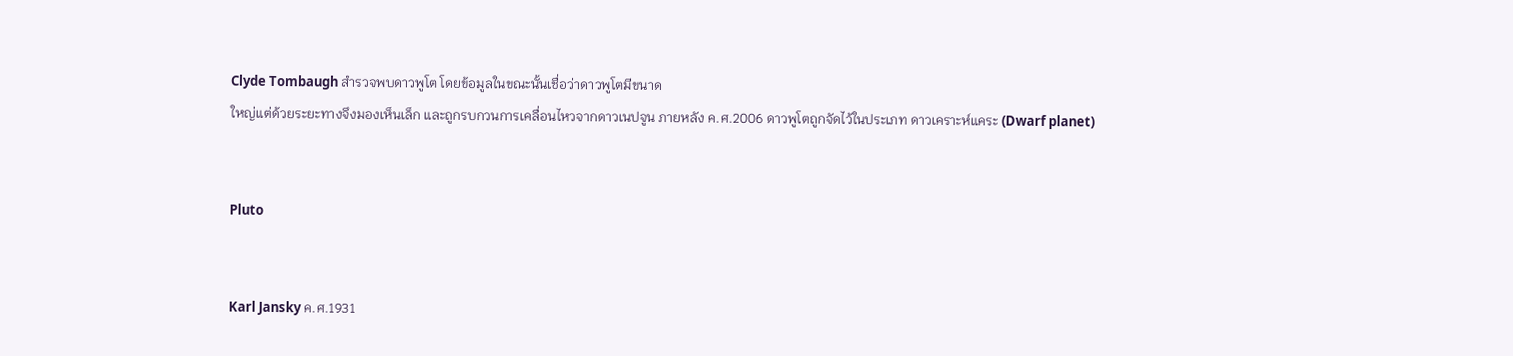Clyde Tombaugh สำรวจพบดาวพูโต โดยข้อมูลในขณะนั้นเชื่อว่าดาวพูโตมีขนาด
ใหญ่แต่ด้วยระยะทางจึงมองเห็นเล็ก และถูกรบกวนการเคลื่อนไหวจากดาวเนปจูน ภายหลัง ค.ศ.2006 ดาวพูโตถูกจัดไว้ในประเภท ดาวเคราะห์แคระ (Dwarf planet)


Pluto


Karl Jansky ค.ศ.1931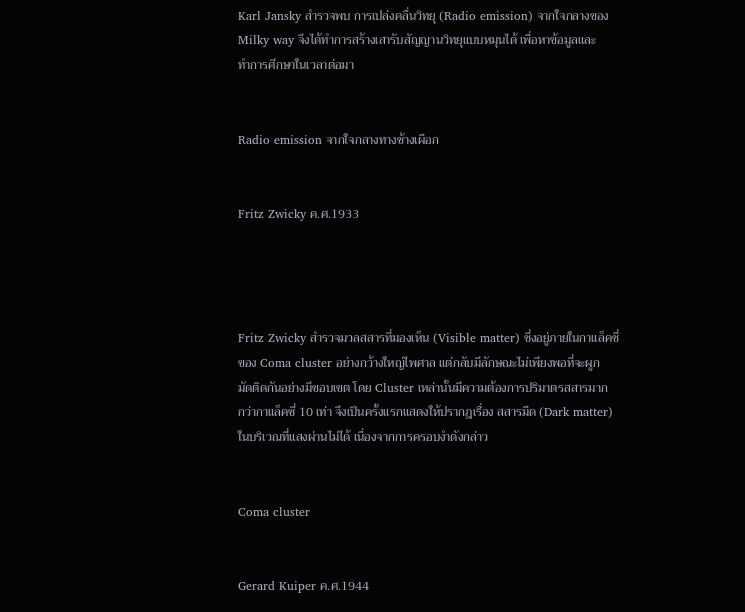Karl Jansky สำรวจพบ การเปล่งคลื่นวิทยุ (Radio emission) จากใจกลางของ
Milky way จึงได้ทำการสร้างเสารับสัญญานวิทยุแบบหมุนได้ เพื่อหาข้อมูลและ
ทำการศึกษาในเวลาต่อมา


Radio emission จากใจกลางทางช้างเผือก


Fritz Zwicky ค.ศ.1933




Fritz Zwicky สำรวจมวลสสารที่มองเห็น (Visible matter) ซึ่งอยู่ภายในกาแล็คซี่
ของ Coma cluster อย่างกว้างใหญ่ไพศาล แต่กลับมีลักษณะไม่เพียงพอที่จะผูก
มัดติดกันอย่างมีขอบเขต โดย Cluster เหล่านั้นมีความต้องการปริมาตรสสารมาก
กว่ากาแล็คซี่ 10 เท่า จึงเป็นครั้งแรกแสดงให้ปรากฎเรื่อง สสารมืด (Dark matter)
ในบริเวณที่แสงผ่านไม่ได้ เนื่องจากการครอบงำดังกล่าว


Coma cluster


Gerard Kuiper ค.ศ.1944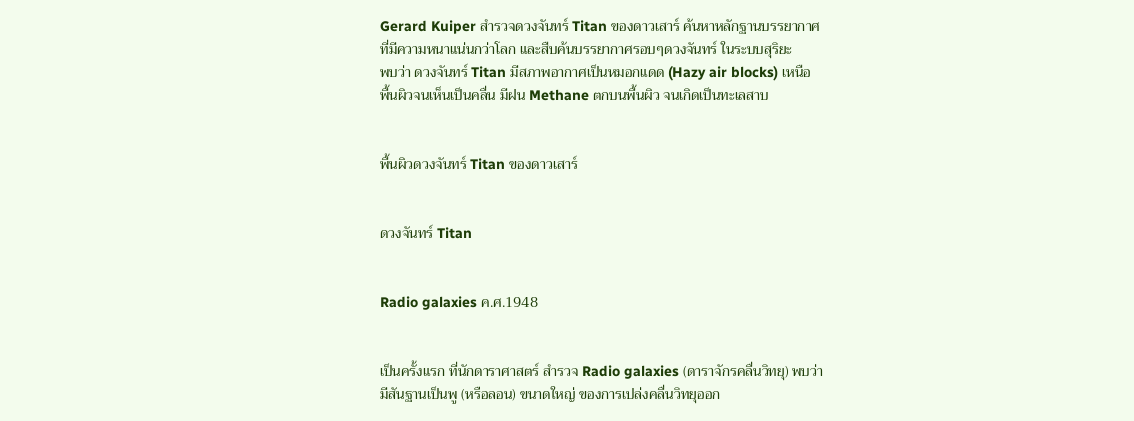Gerard Kuiper สำรวจดวงจันทร์ Titan ของดาวเสาร์ ค้นหาหลักฐานบรรยากาศ
ที่มีความหนาแน่นกว่าโลก และสืบค้นบรรยากาศรอบๆดวงจันทร์ ในระบบสุริยะ
พบว่า ดวงจันทร์ Titan มีสภาพอากาศเป็นหมอกแดด (Hazy air blocks) เหนือ
พื้นผิวจนเห็นเป็นคลื่น มีฝน Methane ตกบนพื้นผิว จนเกิดเป็นทะเลสาบ


พื้นผิวดวงจันทร์ Titan ของดาวเสาร์


ดวงจันทร์ Titan


Radio galaxies ค.ศ.1948


เป็นครั้งแรก ที่นักดาราศาสตร์ สำรวจ Radio galaxies (ดาราจักรคลื่นวิทยุ) พบว่า
มีสันฐานเป็นพู (หรือลอน) ขนาดใหญ่ ของการเปล่งคลื่นวิทยุออก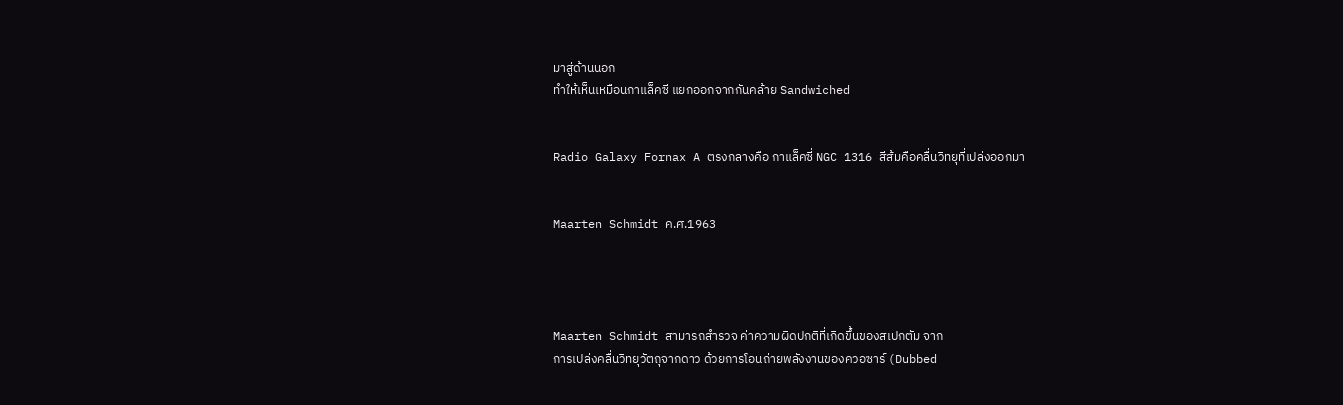มาสู่ด้านนอก
ทำให้เห็นเหมือนกาแล็คซี แยกออกจากกันคล้าย Sandwiched


Radio Galaxy Fornax A ตรงกลางคือ กาแล็คซี่ NGC 1316 สีส้มคือคลื่นวิทยุที่เปล่งออกมา


Maarten Schmidt ค.ศ.1963




Maarten Schmidt สามารถสำรวจ ค่าความผิดปกติที่เกิดขึ้นของสเปกตัม จาก
การเปล่งคลื่นวิทยุวัตถุจากดาว ด้วยการโอนถ่ายพลังงานของควอซาร์ (Dubbed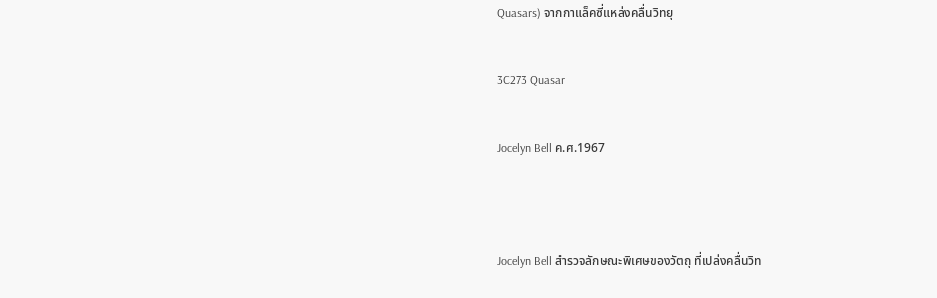Quasars) จากกาแล็คซี่แหล่งคลื่นวิทยุ


3C273 Quasar


Jocelyn Bell ค.ศ.1967




Jocelyn Bell สำรวจลักษณะพิเศษของวัตถุ ที่เปล่งคลื่นวิท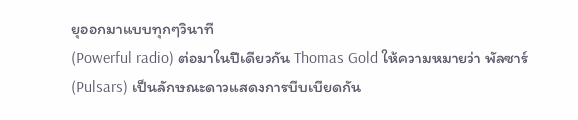ยุออกมาแบบทุกๆวินาที
(Powerful radio) ต่อมาในปีเดียวกัน Thomas Gold ให้ความหมายว่า พัลซาร์
(Pulsars) เป็นลักษณะดาวแสดงการบีบเบียดกัน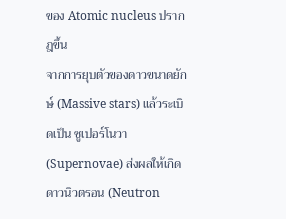ของ Atomic nucleus ปรากฎขึ้น
จากการยุบตัวของดาวขนาดยักษ์ (Massive stars) แล้วระเบิดเป็น ซูเปอร์โนวา
(Supernovae) ส่งผลให้เกิดดาวนิวตรอน (Neutron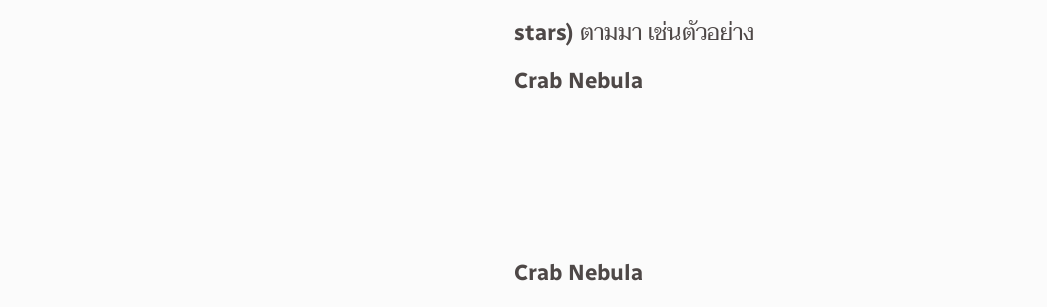stars) ตามมา เช่นตัวอย่าง
Crab Nebula



Crab Nebula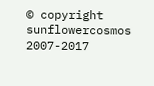© copyright sunflowercosmos 2007-2017